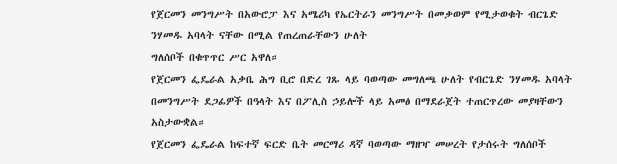የጀርመን መንግሥት በአውሮፓ እና አሜሪካ የኤርትራን መንግሥት በመቃወም የሚታወቁት ብርጌድ ንሃመዱ አባላት ናቸው በሚል የጠረጠራቸውን ሁለት
ግለሰቦች በቁጥጥር ሥር አዋለ።
የጀርመን ፌዴራል አቃቤ ሕግ ቢሮ በድረ ገጹ ላይ ባወጣው መግለጫ ሁለት የብርጌድ ንሃመዱ አባላት በመንግሥት ደጋፊዎች በዓላት እና በፖሊስ ኃይሎች ላይ አመፅ በማደራጀት ተጠርጥረው መያዛቸውን አስታውቋል።
የጀርመን ፌዴራል ከፍተኛ ፍርድ ቤት መርማሪ ዳኛ ባወጣው ማዘዣ መሠረት የታሰሩት ግለሰቦች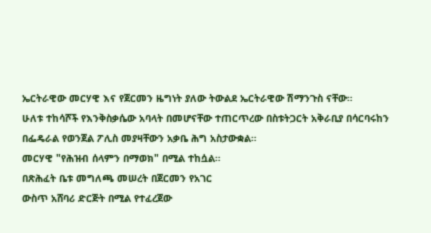ኤርትራዊው መርሃዊ እና የጀርመን ዜግነት ያለው ትውልደ ኤርትራዊው ሽማንጉስ ናቸው።
ሁለቱ ተከሳሾች የእንቅስቃሴው አባላት በመሆናቸው ተጠርጥረው በስቱትጋርት አቅራቢያ በሳርባሩከን በፌዴራል የወንጀል ፖሊስ መያዛቸውን አቃቤ ሕግ አስታውቋል።
መርሃዊ "የሕዝብ ሰላምን በማወክ" በሚል ተከሷል።
በጽሕፈት ቤቱ መግለጫ መሠረት በጀርመን የአገር
ውስጥ አሸባሪ ድርጅት በሚል የተፈረጀው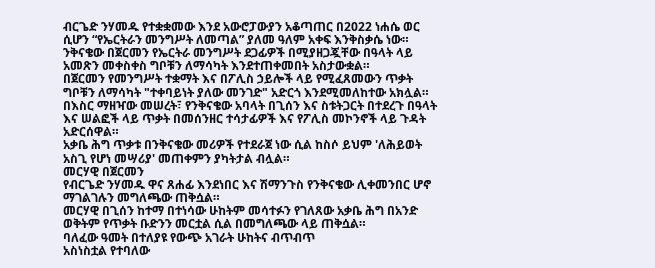ብርጌድ ንሃመዱ የተቋቋመው እንደ አውሮፓውያን አቆጣጠር በ2022 ነሐሴ ወር ሲሆን “የኤርትራን መንግሥት ለመጣል” ያለመ ዓለም አቀፍ እንቅስቃሴ ነው።
ንቅናቄው በጀርመን የኤርትራ መንግሥት ደጋፊዎች በሚያዘጋጇቸው በዓላት ላይ አመጽን መቀስቀስ ግቦቹን ለማሳካት እንደተጠቀመበት አስታውቋል።
በጀርመን የመንግሥት ተቋማት እና በፖሊስ ኃይሎች ላይ የሚፈጸመውን ጥቃት ግቦቹን ለማሳካት "ተቀባይነት ያለው መንገድ" አድርጎ እንደሚመለከተው አክሏል።
በእስር ማዘዣው መሠረት፣ የንቅናቄው አባላት በጊሰን እና ስቱትጋርት በተደረጉ በዓላት እና ሠልፎች ላይ ጥቃት በመሰንዘር ተሳታፊዎች እና የፖሊስ መኮንኖች ላይ ጉዳት አድርሰዋል።
አቃቤ ሕግ ጥቃቱ በንቅናቄው መሪዎች የተደራጀ ነው ሲል ከስሶ ይህም 'ለሕይወት አስጊ የሆነ መሣሪያ' መጠቀምን ያካትታል ብሏል።
መርሃዊ በጀርመን
የብርጌድ ንሃመዱ ዋና ጸሐፊ እንደነበር እና ሽማንጉስ የንቅናቄው ሊቀመንበር ሆኖ ማገልገሉን መግለጫው ጠቅሷል።
መርሃዊ በጊሰን ከተማ በተነሳው ሁከትም መሳተፉን የገለጸው አቃቤ ሕግ በአንድ ወቅትም የጥቃት ቡድንን መርቷል ሲል በመግለጫው ላይ ጠቅሷል።
ባለፈው ዓመት በተለያዩ የውጭ አገራት ሁከትና ብጥብጥ
አስነስቷል የተባለው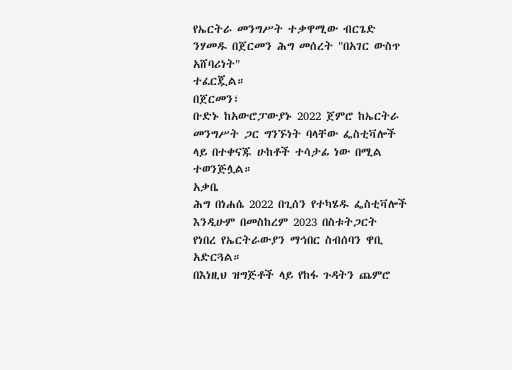የኤርትራ መንግሥት ተቃዋሚው ብርጌድ ንሃመዱ በጀርመን ሕግ መሰረት "በአገር ውስጥ አሸባሪነት"
ተፈርጇል።
በጀርመን፣
ቡድኑ ከአውሮፓውያኑ 2022 ጀምሮ ከኤርትራ መንግሥት ጋር ግንኙነት ባላቸው ፌስቲቫሎች ላይ በተቀናጁ ሁከቶች ተሳታፊ ነው በሚል
ተወንጅሏል።
አቃቤ
ሕግ በነሐሴ 2022 በጊሰን የተካሄዱ ፌስቲቫሎች እንዲሁም በመስከረም 2023 በስቱትጋርት
የነበረ የኤርትራውያን ማኅበር ስብሰባን ዋቢ አድርጓል።
በእነዚህ ዝግጅቶች ላይ የከፋ ጉዳትን ጨምሮ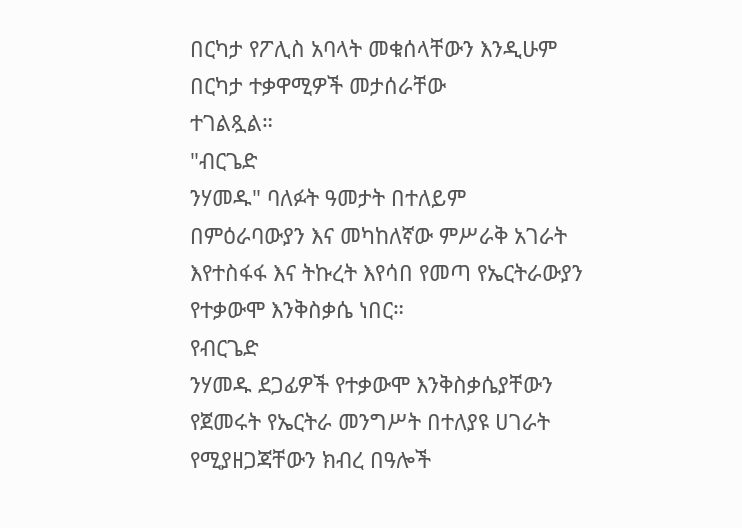በርካታ የፖሊስ አባላት መቁሰላቸውን እንዲሁም በርካታ ተቃዋሚዎች መታሰራቸው
ተገልጿል።
"ብርጌድ
ንሃመዱ" ባለፉት ዓመታት በተለይም በምዕራባውያን እና መካከለኛው ምሥራቅ አገራት እየተስፋፋ እና ትኩረት እየሳበ የመጣ የኤርትራውያን የተቃውሞ እንቅስቃሴ ነበር።
የብርጌድ
ንሃመዱ ደጋፊዎች የተቃውሞ እንቅስቃሴያቸውን የጀመሩት የኤርትራ መንግሥት በተለያዩ ሀገራት የሚያዘጋጃቸውን ክብረ በዓሎች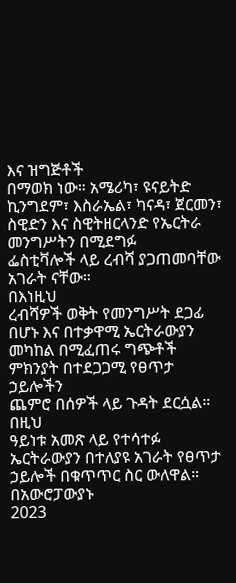እና ዝግጅቶች
በማወክ ነው። አሜሪካ፣ ዩናይትድ ኪንግደም፣ እስራኤል፣ ካናዳ፣ ጀርመን፣ ስዊድን እና ስዊትዘርላንድ የኤርትራ መንግሥትን በሚደግፉ
ፌስቲቫሎች ላይ ረብሻ ያጋጠመባቸው አገራት ናቸው።
በእነዚህ
ረብሻዎች ወቅት የመንግሥት ደጋፊ በሆኑ እና በተቃዋሚ ኤርትራውያን መካከል በሚፈጠሩ ግጭቶች ምክንያት በተደጋጋሚ የፀጥታ ኃይሎችን
ጨምሮ በሰዎች ላይ ጉዳት ደርሷል።
በዚህ
ዓይነቱ አመጽ ላይ የተሳተፉ ኤርትራውያን በተለያዩ አገራት የፀጥታ ኃይሎች በቁጥጥር ስር ውለዋል።
በአውሮፓውያኑ
2023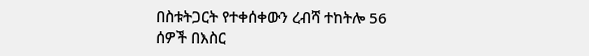በስቱትጋርት የተቀሰቀውን ረብሻ ተከትሎ 56 ሰዎች በእስር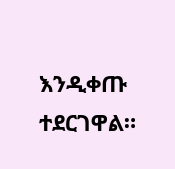እንዲቀጡ ተደርገዋል።